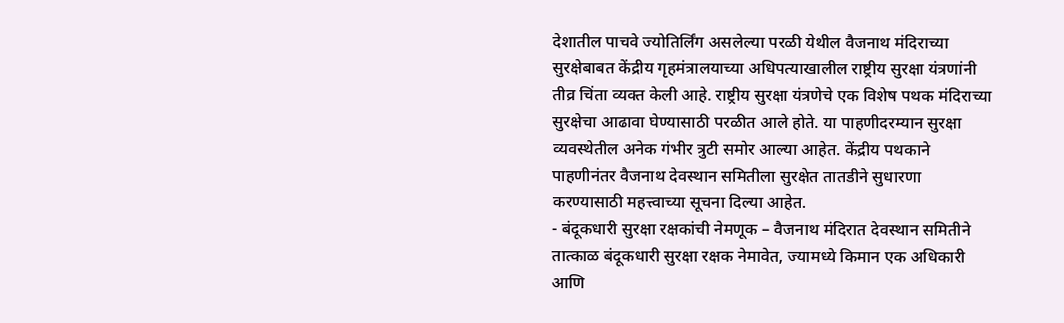देशातील पाचवे ज्योतिर्लिंग असलेल्या परळी येथील वैजनाथ मंदिराच्या सुरक्षेबाबत केंद्रीय गृहमंत्रालयाच्या अधिपत्याखालील राष्ट्रीय सुरक्षा यंत्रणांनी तीव्र चिंता व्यक्त केली आहे. राष्ट्रीय सुरक्षा यंत्रणेचे एक विशेष पथक मंदिराच्या सुरक्षेचा आढावा घेण्यासाठी परळीत आले होते. या पाहणीदरम्यान सुरक्षा व्यवस्थेतील अनेक गंभीर त्रुटी समोर आल्या आहेत. केंद्रीय पथकाने पाहणीनंतर वैजनाथ देवस्थान समितीला सुरक्षेत तातडीने सुधारणा करण्यासाठी महत्त्वाच्या सूचना दिल्या आहेत.
- बंदूकधारी सुरक्षा रक्षकांची नेमणूक – वैजनाथ मंदिरात देवस्थान समितीने तात्काळ बंदूकधारी सुरक्षा रक्षक नेमावेत, ज्यामध्ये किमान एक अधिकारी आणि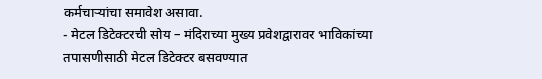कर्मचाऱ्यांचा समावेश असावा.
- मेटल डिटेक्टरची सोय – मंदिराच्या मुख्य प्रवेशद्वारावर भाविकांच्या तपासणीसाठी मेटल डिटेक्टर बसवण्यात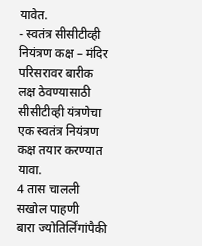यावेत.
- स्वतंत्र सीसीटीव्ही नियंत्रण कक्ष – मंदिर परिसरावर बारीक लक्ष ठेवण्यासाठी सीसीटीव्ही यंत्रणेचा एक स्वतंत्र नियंत्रण कक्ष तयार करण्यात यावा.
4 तास चालली सखोल पाहणी
बारा ज्योतिर्लिंगांपैकी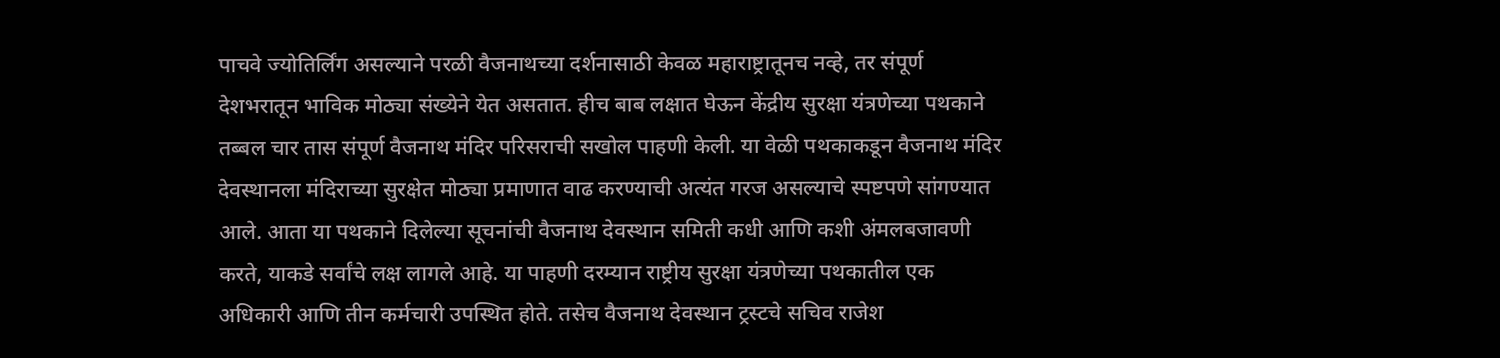पाचवे ज्योतिर्लिंग असल्याने परळी वैजनाथच्या दर्शनासाठी केवळ महाराष्ट्रातूनच नव्हे, तर संपूर्ण देशभरातून भाविक मोठ्या संख्येने येत असतात. हीच बाब लक्षात घेऊन केंद्रीय सुरक्षा यंत्रणेच्या पथकाने तब्बल चार तास संपूर्ण वैजनाथ मंदिर परिसराची सखोल पाहणी केली. या वेळी पथकाकडून वैजनाथ मंदिर देवस्थानला मंदिराच्या सुरक्षेत मोठ्या प्रमाणात वाढ करण्याची अत्यंत गरज असल्याचे स्पष्टपणे सांगण्यात आले. आता या पथकाने दिलेल्या सूचनांची वैजनाथ देवस्थान समिती कधी आणि कशी अंमलबजावणी करते, याकडे सर्वांचे लक्ष लागले आहे. या पाहणी दरम्यान राष्ट्रीय सुरक्षा यंत्रणेच्या पथकातील एक अधिकारी आणि तीन कर्मचारी उपस्थित होते. तसेच वैजनाथ देवस्थान ट्रस्टचे सचिव राजेश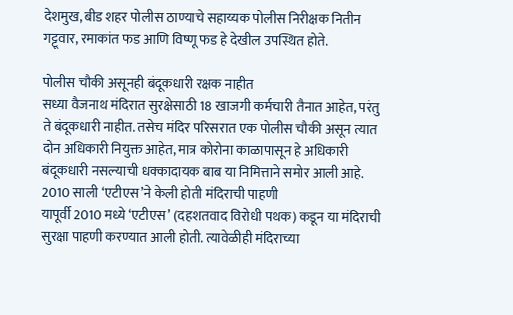देशमुख, बीड शहर पोलीस ठाण्याचे सहाय्यक पोलीस निरीक्षक नितीन गट्टूवार, रमाकांत फड आणि विष्णू फड हे देखील उपस्थित होते.

पोलीस चौकी असूनही बंदूकधारी रक्षक नाहीत
सध्या वैजनाथ मंदिरात सुरक्षेसाठी 18 खाजगी कर्मचारी तैनात आहेत, परंतु ते बंदूकधारी नाहीत. तसेच मंदिर परिसरात एक पोलीस चौकी असून त्यात दोन अधिकारी नियुक्त आहेत, मात्र कोरोना काळापासून हे अधिकारी बंदूकधारी नसल्याची धक्कादायक बाब या निमित्ताने समोर आली आहे.
2010 साली ‘एटीएस’ने केली होती मंदिराची पाहणी
यापूर्वी 2010 मध्ये ‘एटीएस’ (दहशतवाद विरोधी पथक) कडून या मंदिराची सुरक्षा पाहणी करण्यात आली होती. त्यावेळीही मंदिराच्या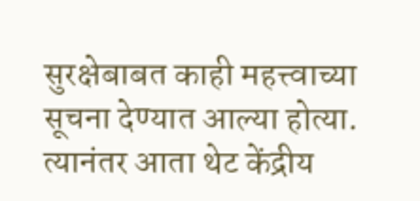सुरक्षेबाबत काही महत्त्वाच्या सूचना देण्यात आल्या होत्या. त्यानंतर आता थेट केंद्रीय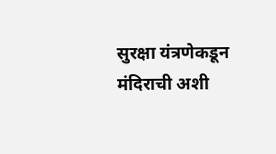सुरक्षा यंत्रणेकडून मंदिराची अशी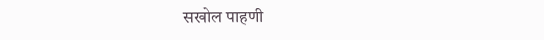सखोल पाहणी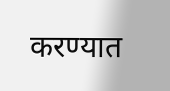करण्यात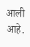आली आहे.